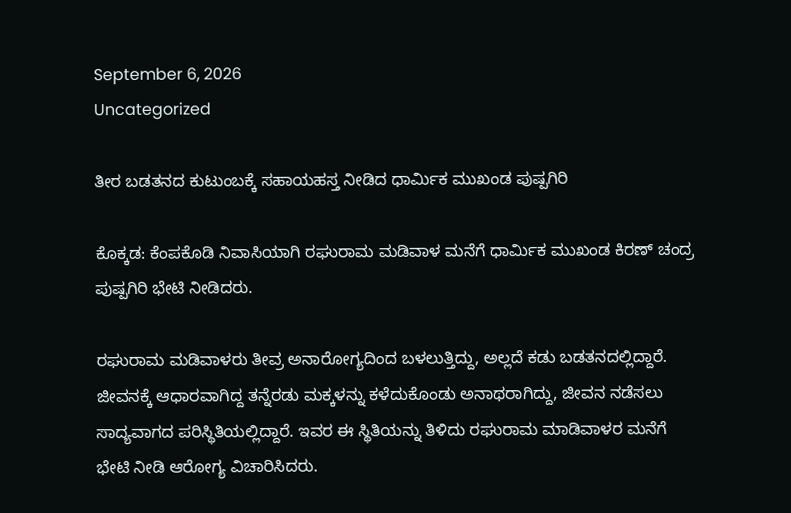September 6, 2026
Uncategorized

ತೀರ ಬಡತನದ ಕುಟುಂಬಕ್ಕೆ ಸಹಾಯಹಸ್ತ ನೀಡಿದ ಧಾರ್ಮಿಕ ಮುಖಂಡ ಪುಷ್ಪಗಿರಿ

ಕೊಕ್ಕಡ: ಕೆಂಪಕೊಡಿ ನಿವಾಸಿಯಾಗಿ ರಘುರಾಮ ಮಡಿವಾಳ ಮನೆಗೆ ಧಾರ್ಮಿಕ ಮುಖಂಡ ಕಿರಣ್ ಚಂದ್ರ ಪುಷ್ಪಗಿರಿ ಭೇಟಿ ನೀಡಿದರು.

ರಘುರಾಮ ಮಡಿವಾಳರು ತೀವ್ರ ಅನಾರೋಗ್ಯದಿಂದ ಬಳಲುತ್ತಿದ್ದು, ಅಲ್ಲದೆ ಕಡು ಬಡತನದಲ್ಲಿದ್ದಾರೆ. ಜೀವನಕ್ಕೆ ಆಧಾರವಾಗಿದ್ದ ತನ್ನೆರಡು ಮಕ್ಕಳನ್ನು ಕಳೆದುಕೊಂಡು ಅನಾಥರಾಗಿದ್ದು, ಜೀವನ ನಡೆಸಲು ಸಾದ್ಯವಾಗದ ಪರಿಸ್ಥಿತಿಯಲ್ಲಿದ್ದಾರೆ. ಇವರ ಈ ಸ್ಥಿತಿಯನ್ನು ತಿಳಿದು ರಘುರಾಮ ಮಾಡಿವಾಳರ ಮನೆಗೆ ಭೇಟಿ ನೀಡಿ ಆರೋಗ್ಯ ವಿಚಾರಿಸಿದರು.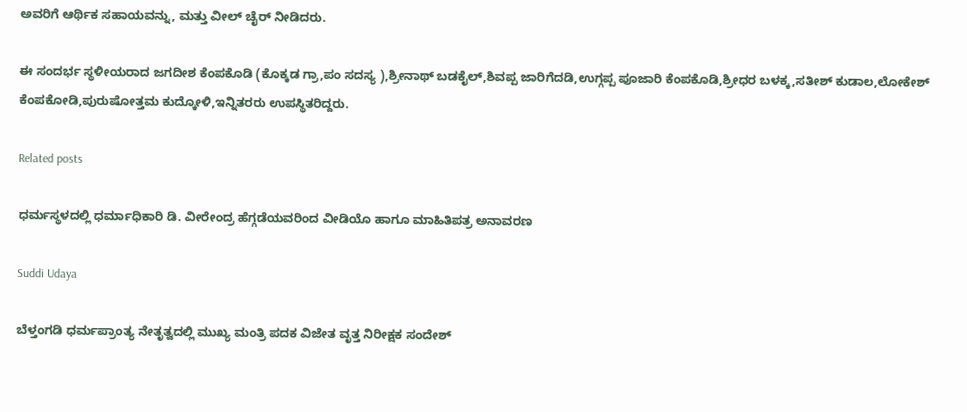ಅವರಿಗೆ ಆರ್ಥಿಕ ಸಹಾಯವನ್ನು, ಮತ್ತು ವೀಲ್ ಚೈರ್ ನೀಡಿದರು.

ಈ ಸಂದರ್ಭ ಸ್ಥಳೀಯರಾದ ಜಗದೀಶ ಕೆಂಪಕೊಡಿ (ಕೊಕ್ಕಡ ಗ್ರಾ,ಪಂ ಸದಸ್ಯ ),ಶ್ರೀನಾಥ್ ಬಡಕೈಲ್,ಶಿವಪ್ಪ ಜಾರಿಗೆದಡಿ,ಉಗ್ಗಪ್ಪ ಪೂಜಾರಿ ಕೆಂಪಕೊಡಿ,ಶ್ರೀಧರ ಬಳಕ್ಕ,ಸತೀಶ್ ಕುಡಾಲ,ಲೋಕೇಶ್ ಕೆಂಪಕೋಡಿ,ಪುರುಷೋತ್ತಮ ಕುದ್ಕೋಳಿ,ಇನ್ನಿತರರು ಉಪಸ್ಥಿತರಿದ್ದರು.

Related posts

ಧರ್ಮಸ್ಥಳದಲ್ಲಿ ಧರ್ಮಾಧಿಕಾರಿ ಡಿ. ವೀರೇಂದ್ರ ಹೆಗ್ಗಡೆಯವರಿಂದ ವೀಡಿಯೊ ಹಾಗೂ ಮಾಹಿತಿಪತ್ರ ಅನಾವರಣ

Suddi Udaya

ಬೆಳ್ತಂಗಡಿ ಧರ್ಮಪ್ರಾಂತ್ಯ ನೇತೃತ್ವದಲ್ಲಿ ಮುಖ್ಯ ಮಂತ್ರಿ ಪದಕ ವಿಜೇತ ವೃತ್ತ ನಿರೀಕ್ಷಕ ಸಂದೇಶ್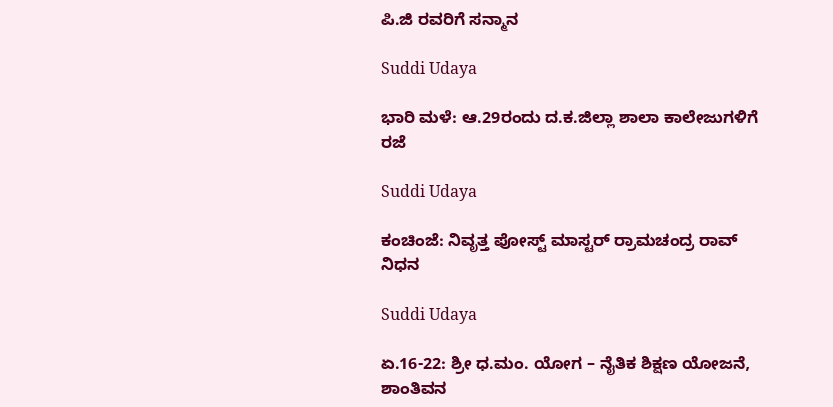ಪಿ.ಜಿ ರವರಿಗೆ ಸನ್ಮಾನ

Suddi Udaya

ಭಾರಿ ಮಳೆ: ಆ.29ರಂದು ದ.ಕ.ಜಿಲ್ಲಾ ಶಾಲಾ ಕಾಲೇಜುಗಳಿಗೆ ರಜೆ

Suddi Udaya

ಕಂಚಿಂಜೆ: ನಿವೃತ್ತ ಪೋಸ್ಟ್ ಮಾಸ್ಟರ್ ರ್ರಾಮಚಂದ್ರ ರಾವ್ ನಿಧನ

Suddi Udaya

ಏ.16-22: ಶ್ರೀ ಧ.ಮಂ. ಯೋಗ – ನೈತಿಕ ಶಿಕ್ಷಣ ಯೋಜನೆ, ಶಾಂತಿವನ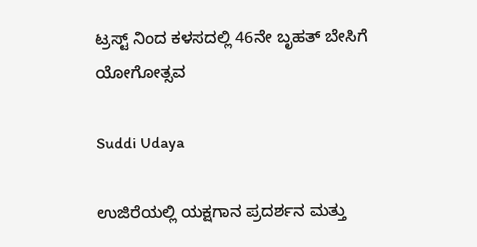ಟ್ರಸ್ಟ್ ನಿಂದ ಕಳಸದಲ್ಲಿ 46ನೇ ಬೃಹತ್ ಬೇಸಿಗೆ ಯೋಗೋತ್ಸವ

Suddi Udaya

ಉಜಿರೆಯಲ್ಲಿ ಯಕ್ಷಗಾನ ಪ್ರದರ್ಶನ ಮತ್ತು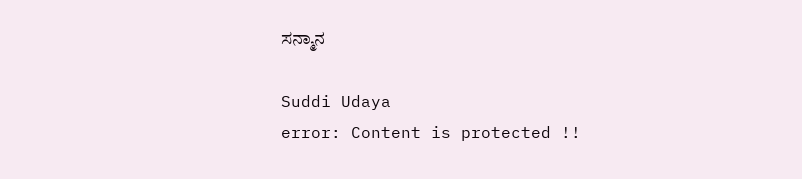ಸನ್ಮಾನ

Suddi Udaya
error: Content is protected !!